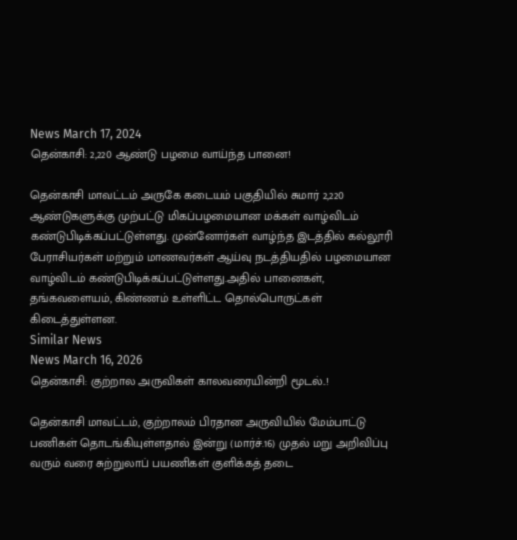News March 17, 2024
தென்காசி: 2,220 ஆண்டு பழமை வாய்ந்த பானை!

தென்காசி மாவட்டம் அருகே கடையம் பகுதியில் சுமார் 2,220 ஆண்டுகளுக்கு முற்பட்டு மிகப்பழமையான மக்கள் வாழ்விடம் கண்டுபிடிக்கப்பட்டுள்ளது. முன்னோர்கள் வாழ்ந்த இடத்தில் கல்லூரி பேராசியர்கள் மற்றும் மாணவர்கள் ஆய்வு நடத்தியதில் பழமையான வாழ்விடம் கண்டுபிடிக்கப்பட்டுள்ளது.அதில் பானைகள், தங்கவளையம், கிண்ணம் உள்ளிட்ட தொல்பொருட்கள் கிடைத்துள்ளன.
Similar News
News March 16, 2026
தென்காசி: குற்றால அருவிகள் காலவரையின்றி மூடல்..!

தென்காசி மாவட்டம், குற்றாலம் பிரதான அருவியில் மேம்பாட்டு பணிகள் தொடங்கியுள்ளதால் இன்று (மார்ச்.16) முதல் மறு அறிவிப்பு வரும் வரை சுற்றுலாப் பயணிகள் குளிக்கத் தடை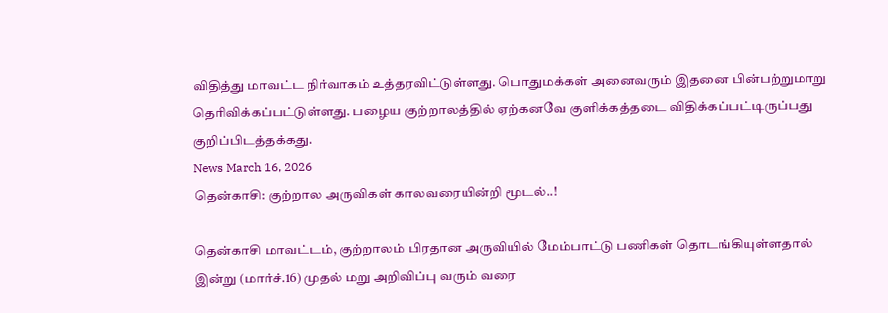விதித்து மாவட்ட நிர்வாகம் உத்தரவிட்டுள்ளது. பொதுமக்கள் அனைவரும் இதனை பின்பற்றுமாறு தெரிவிக்கப்பட்டுள்ளது. பழைய குற்றாலத்தில் ஏற்கனவே குளிக்கத்தடை விதிக்கப்பட்டிருப்பது குறிப்பிடத்தக்கது.
News March 16, 2026
தென்காசி: குற்றால அருவிகள் காலவரையின்றி மூடல்..!

தென்காசி மாவட்டம், குற்றாலம் பிரதான அருவியில் மேம்பாட்டு பணிகள் தொடங்கியுள்ளதால் இன்று (மார்ச்.16) முதல் மறு அறிவிப்பு வரும் வரை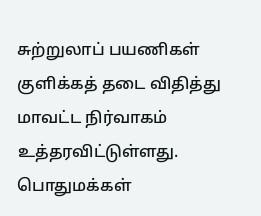சுற்றுலாப் பயணிகள் குளிக்கத் தடை விதித்து மாவட்ட நிர்வாகம் உத்தரவிட்டுள்ளது. பொதுமக்கள்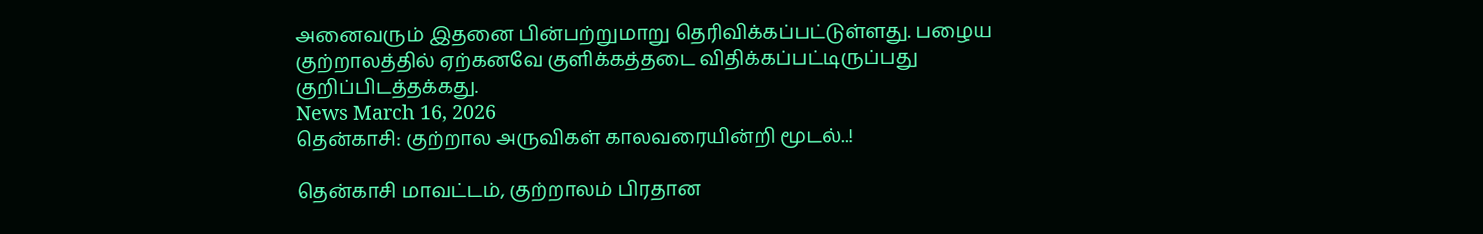அனைவரும் இதனை பின்பற்றுமாறு தெரிவிக்கப்பட்டுள்ளது. பழைய குற்றாலத்தில் ஏற்கனவே குளிக்கத்தடை விதிக்கப்பட்டிருப்பது குறிப்பிடத்தக்கது.
News March 16, 2026
தென்காசி: குற்றால அருவிகள் காலவரையின்றி மூடல்..!

தென்காசி மாவட்டம், குற்றாலம் பிரதான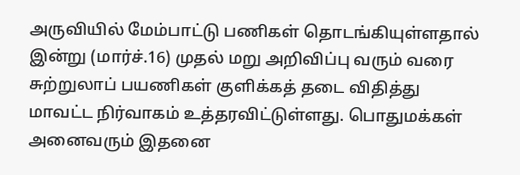அருவியில் மேம்பாட்டு பணிகள் தொடங்கியுள்ளதால் இன்று (மார்ச்.16) முதல் மறு அறிவிப்பு வரும் வரை சுற்றுலாப் பயணிகள் குளிக்கத் தடை விதித்து மாவட்ட நிர்வாகம் உத்தரவிட்டுள்ளது. பொதுமக்கள் அனைவரும் இதனை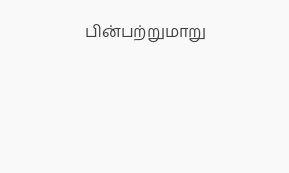பின்பற்றுமாறு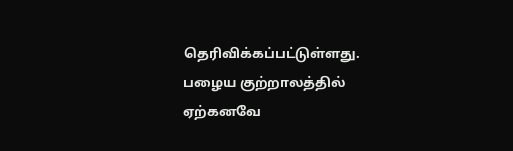தெரிவிக்கப்பட்டுள்ளது. பழைய குற்றாலத்தில் ஏற்கனவே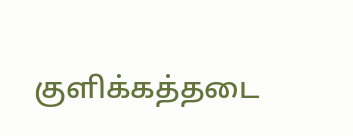குளிக்கத்தடை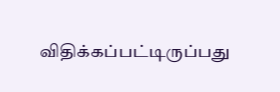விதிக்கப்பட்டிருப்பது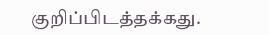குறிப்பிடத்தக்கது.